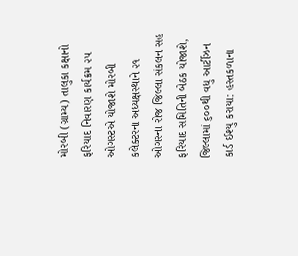મોરબી (ગ્રામ્ય) તાલુકા કક્ષાનો ફરિયાદ નિવારણ કાર્યક્રમ ૨૫ ઓગસ્ટએ યોજાશે મોરબી કલેક્ટરના અધ્યક્ષસ્થાને ૨૧ ઓગસ્ના રોજ જિલ્લા સંકલન સહ ફરિયાદ સમિતિની બેઠક યોજાશે,  જિલ્લામાં ૬૦૦થી વધુ આર્ટીઝન કાર્ડ ઈશ્યુ કરાયા: હસ્તકળાના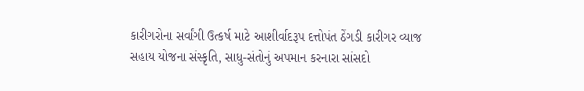કારીગરોના સર્વાંગી ઉત્કર્ષ માટે આશીર્વાદરૂપ દત્તોપંત ઠેંગડી કારીગર વ્યાજ સહાય યોજના સંસ્કૃતિ, સાધુ-સંતોનું અપમાન કરનારા સાંસદો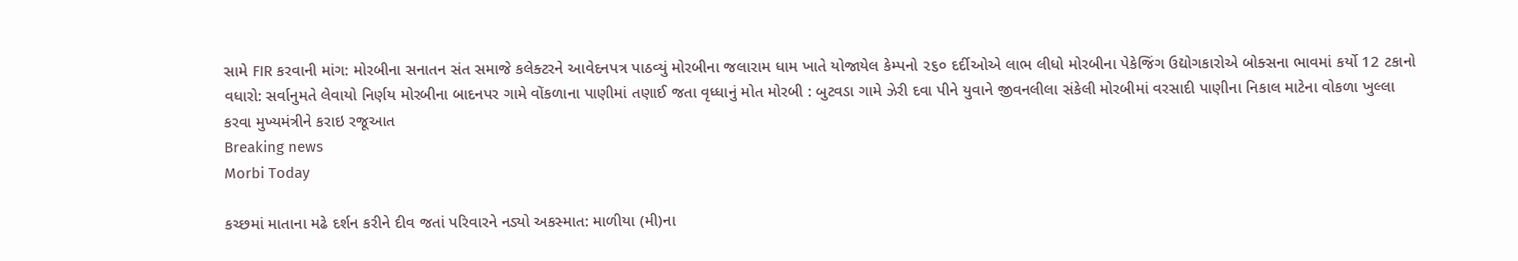સામે FIR કરવાની માંગ: મોરબીના સનાતન સંત સમાજે કલેક્ટરને આવેદનપત્ર પાઠવ્યું મોરબીના જલારામ ધામ ખાતે યોજાયેલ કેમ્પનો ૨૬૦ દર્દીઓએ લાભ લીધો મોરબીના પેકેજિંગ ઉદ્યોગકારોએ બોક્સના ભાવમાં કર્યો 12 ટકાનો વધારો: સર્વાનુમતે લેવાયો નિર્ણય મોરબીના બાદનપર ગામે વોંકળાના પાણીમાં તણાઈ જતા વૃધ્ધાનું મોત મોરબી : બુટવડા ગામે ઝેરી દવા પીને યુવાને જીવનલીલા સંકેલી મોરબીમાં વરસાદી પાણીના નિકાલ માટેના વોકળા ખુલ્લા કરવા મુખ્યમંત્રીને કરાઇ રજૂઆત
Breaking news
Morbi Today

કચ્છમાં માતાના મઢે દર્શન કરીને દીવ જતાં પરિવારને નડ્યો અકસ્માત: માળીયા (મી)ના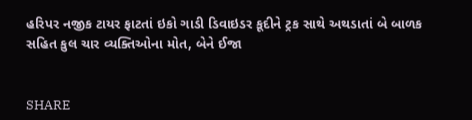હરિપર નજીક ટાયર ફાટતાં ઇકો ગાડી ડિવાઇડર કૂદીને ટ્રક સાથે અથડાતાં બે બાળક સહિત કુલ ચાર વ્યક્તિઓના મોત, બેને ઈજા


SHARE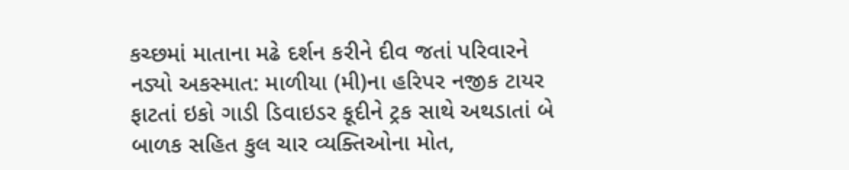કચ્છમાં માતાના મઢે દર્શન કરીને દીવ જતાં પરિવારને નડ્યો અકસ્માત: માળીયા (મી)ના હરિપર નજીક ટાયર ફાટતાં ઇકો ગાડી ડિવાઇડર કૂદીને ટ્રક સાથે અથડાતાં બે બાળક સહિત કુલ ચાર વ્યક્તિઓના મોત,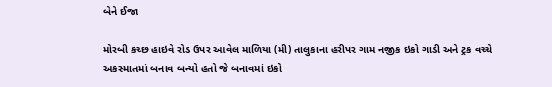બેને ઈજા

મોરબી કચ્છ હાઇવે રોડ ઉપર આવેલ માળિયા (મી) તાલુકાના હરીપર ગામ નજીક ઇકો ગાડી અને ટ્રક વચ્ચે અકસ્માતમાં બનાવ બન્યો હતો જે બનાવમાં ઇકો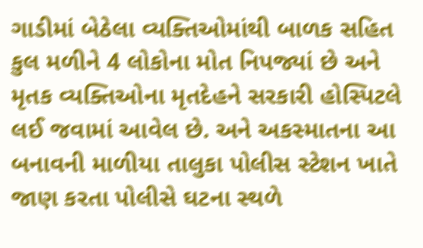ગાડીમાં બેઠેલા વ્યક્તિઓમાંથી બાળક સહિત કુલ મળીને 4 લોકોના મોત નિપજ્યાં છે અને મૃતક વ્યક્તિઓના મૃતદેહને સરકારી હોસ્પિટલે લઈ જવામાં આવેલ છે. અને અકસ્માતના આ બનાવની માળીયા તાલુકા પોલીસ સ્ટેશન ખાતે જાણ કરતા પોલીસે ઘટના સ્થળે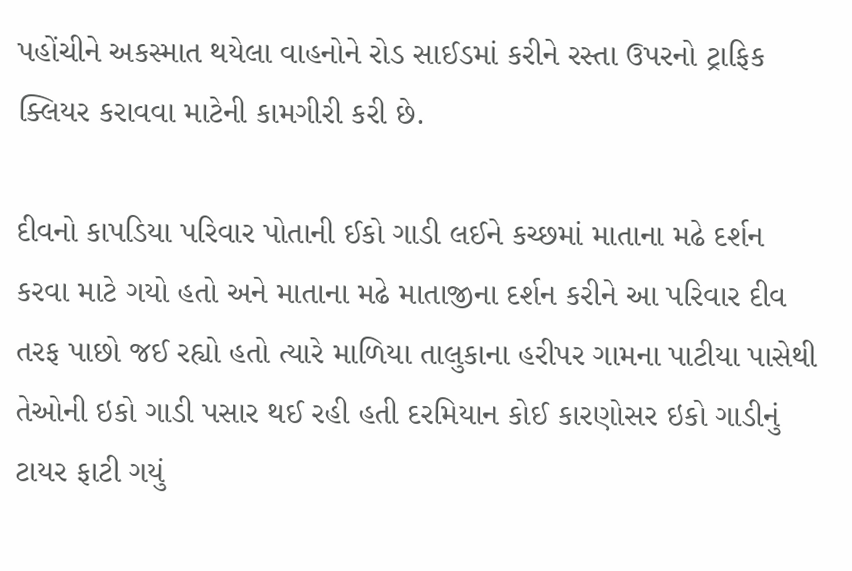પહોંચીને અકસ્માત થયેલા વાહનોને રોડ સાઈડમાં કરીને રસ્તા ઉપરનો ટ્રાફિક ક્લિયર કરાવવા માટેની કામગીરી કરી છે.

દીવનો કાપડિયા પરિવાર પોતાની ઈકો ગાડી લઈને કચ્છમાં માતાના મઢે દર્શન કરવા માટે ગયો હતો અને માતાના મઢે માતાજીના દર્શન કરીને આ પરિવાર દીવ તરફ પાછો જઈ રહ્યો હતો ત્યારે માળિયા તાલુકાના હરીપર ગામના પાટીયા પાસેથી તેઓની ઇકો ગાડી પસાર થઈ રહી હતી દરમિયાન કોઈ કારણોસર ઇકો ગાડીનું ટાયર ફાટી ગયું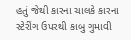હતું જેથી કારના ચાલકે કારના સ્ટેરીંગ ઉપરથી કાબુ ગુમાવી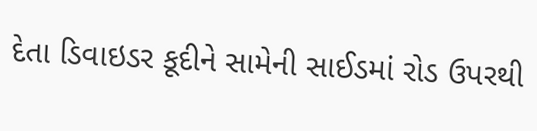દેતા ડિવાઇડર કૂદીને સામેની સાઈડમાં રોડ ઉપરથી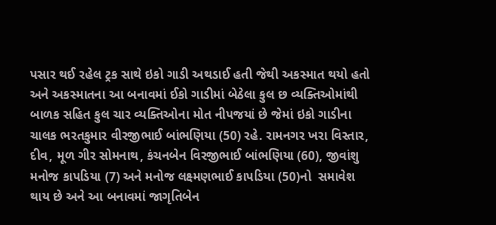પસાર થઈ રહેલ ટ્રક સાથે ઇકો ગાડી અથડાઈ હતી જેથી અકસ્માત થયો હતો અને અકસ્માતના આ બનાવમાં ઈકો ગાડીમાં બેઠેલા કુલ છ વ્યક્તિઓમાંથી બાળક સહિત કુલ ચાર વ્યક્તિઓના મોત નીપજયાં છે જેમાં ઇકો ગાડીના ચાલક ભરતકુમાર વીરજીભાઈ બાંભણિયા (50) રહે. રામનગર ખરા વિસ્તાર, દીવ, મૂળ ગીર સોમનાથ, કંચનબેન વિરજીભાઈ બાંભણિયા (60), જીવાંશુ મનોજ કાપડિયા (7) અને મનોજ લક્ષ્મણભાઈ કાપડિયા (50)નો  સમાવેશ થાય છે અને આ બનાવમાં જાગૃતિબેન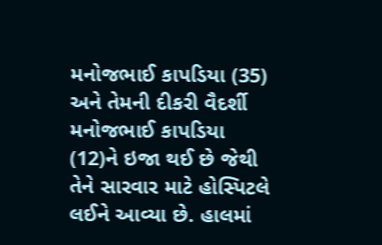મનોજભાઈ કાપડિયા (35) અને તેમની દીકરી વૈદર્શી મનોજભાઈ કાપડિયા (12)ને ઇજા થઈ છે જેથી તેને સારવાર માટે હોસ્પિટલે લઈને આવ્યા છે. હાલમાં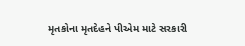મૃતકોના મૃતદેહને પીએમ માટે સરકારી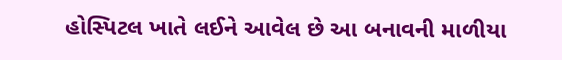હોસ્પિટલ ખાતે લઈને આવેલ છે આ બનાવની માળીયા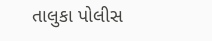તાલુકા પોલીસ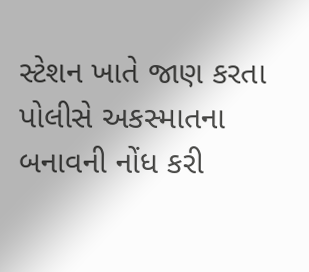સ્ટેશન ખાતે જાણ કરતા પોલીસે અકસ્માતના બનાવની નોંધ કરી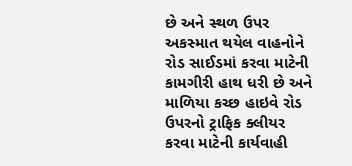છે અને સ્થળ ઉપર અકસ્માત થયેલ વાહનોને રોડ સાઈડમાં કરવા માટેની કામગીરી હાથ ધરી છે અને માળિયા કચ્છ હાઇવે રોડ ઉપરનો ટ્રાફિક ક્લીયર કરવા માટેની કાર્યવાહી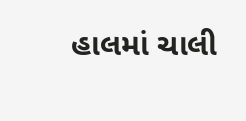હાલમાં ચાલી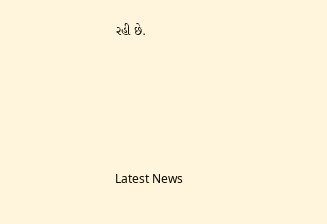રહી છે.






Latest News